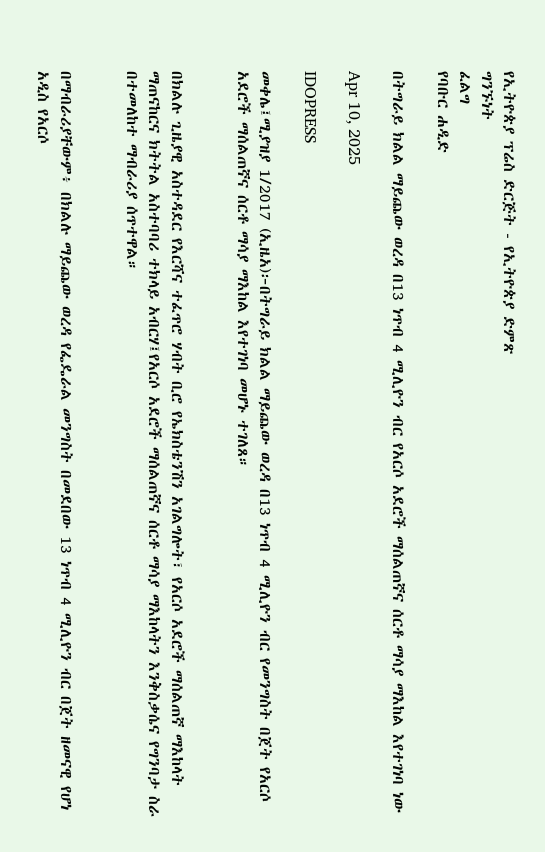የኢትዮጵያ ፕሬስ ድርጅት - የኢትዮጵያ ድምጽ
ግንኙነት
ፈልግ
የባቡር ሐዲድ

በትግራይ ክልል ማይጨው ወረዳ በ13 ነጥብ 4 ሚሊዮን ብር የአርሶ አደሮች ማሰልጠኛና ሰርቶ ማሳያ ማእከል እየተገነባ ነው

Apr 10, 2025

IDOPRESS

መቀሌ፤ሚያዝያ 1/2017 (ኢዜአ)፦በትግራይ ክልል ማይጨው ወረዳ በ13 ነጥብ 4 ሚሊዮን ብር የመንግስት በጀት የአርሶ አደሮች ማሰልጠኛና ሰርቶ ማሳያ ማእከል እየተገነባ መሆኑ ተገለጸ።


በክልሉ ጊዜያዊ አስተዳደር የእርሻና ተፈጥሮ ሃብት ቢሮ የኤክስቴንሽን አገልግሎት፣ የአርሶ አደሮች ማሰልጠኛ ማእከላት ማጠናከርና ክትትል አስተባባሪ ተክላይ አብርሃ፤የአርሶ አደሮች ማሰልጠኛና ሰርቶ ማሳያ ማእከላትን እንቅስቃሴና የግንባታ ስራ በተመለከተ ማብራሪያ ሰጥተዋል።


በማብራሪያቸውም፥ በክልሉ ማይጨው ወረዳ የፌዴራል መንግስት በመደበው 13 ነጥብ 4 ሚሊዮን ብር በጀት ዘመናዊ የሆነ አዲስ የአርሶ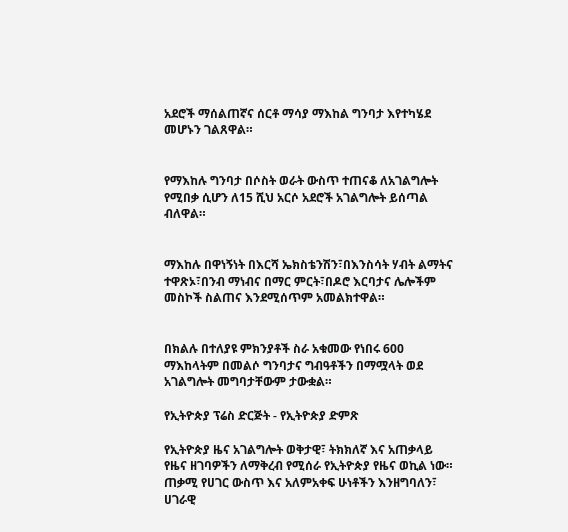አደሮች ማሰልጠኛና ሰርቶ ማሳያ ማእከል ግንባታ እየተካሄደ መሆኑን ገልጸዋል።


የማእከሉ ግንባታ በሶስት ወራት ውስጥ ተጠናቆ ለአገልግሎት የሚበቃ ሲሆን ለ15 ሺህ አርሶ አደሮች አገልግሎት ይሰጣል ብለዋል።


ማእከሉ በዋነኝነት በእርሻ ኤክስቴንሽን፣በእንስሳት ሃብት ልማትና ተዋጽኦ፣በንብ ማነብና በማር ምርት፣በዶሮ እርባታና ሌሎችም መስኮች ስልጠና እንደሚሰጥም አመልክተዋል።


በክልሉ በተለያዩ ምክንያቶች ስራ አቁመው የነበሩ 600 ማእከላትም በመልሶ ግንባታና ግብዓቶችን በማሟላት ወደ አገልግሎት መግባታቸውም ታውቋል።

የኢትዮጵያ ፕሬስ ድርጅት - የኢትዮጵያ ድምጽ

የኢትዮጵያ ዜና አገልግሎት ወቅታዊ፣ ትክክለኛ እና አጠቃላይ የዜና ዘገባዎችን ለማቅረብ የሚሰራ የኢትዮጵያ የዜና ወኪል ነው። ጠቃሚ የሀገር ውስጥ እና አለምአቀፍ ሁነቶችን እንዘግባለን፣ ሀገራዊ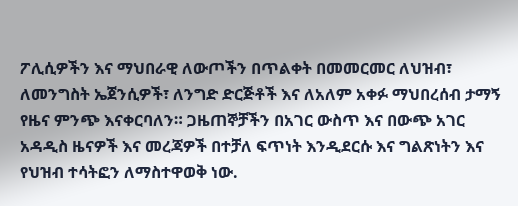ፖሊሲዎችን እና ማህበራዊ ለውጦችን በጥልቀት በመመርመር ለህዝብ፣ ለመንግስት ኤጀንሲዎች፣ ለንግድ ድርጅቶች እና ለአለም አቀፉ ማህበረሰብ ታማኝ የዜና ምንጭ እናቀርባለን። ጋዜጠኞቻችን በአገር ውስጥ እና በውጭ አገር አዳዲስ ዜናዎች እና መረጃዎች በተቻለ ፍጥነት እንዲደርሱ እና ግልጽነትን እና የህዝብ ተሳትፎን ለማስተዋወቅ ነው.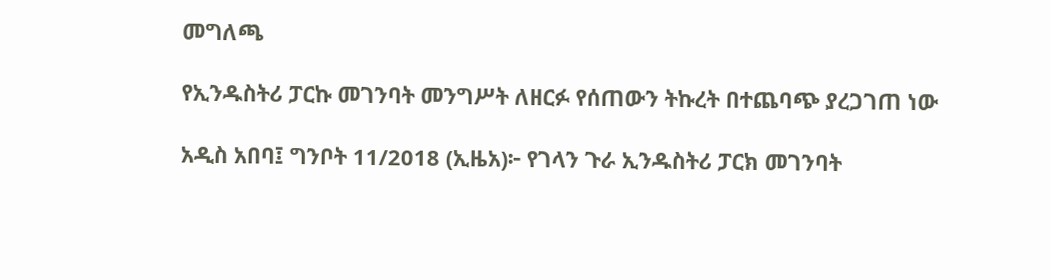መግለጫ

የኢንዱስትሪ ፓርኩ መገንባት መንግሥት ለዘርፉ የሰጠውን ትኩረት በተጨባጭ ያረጋገጠ ነው

አዲስ አበባ፤ ግንቦት 11/2018 (ኢዜአ)፦ የገላን ጉራ ኢንዱስትሪ ፓርክ መገንባት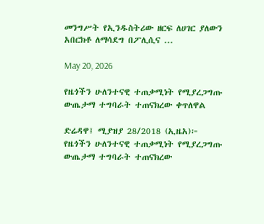መንግሥት የኢንዱስትሪው ዘርፍ ለሀገር ያለውን አበርክቶ ለማሳደግ በፖሊሲና ...

May 20, 2026

የዜጎችን ሁለንተናዊ ተጠቃሚነት የሚያረጋግጡ ውጤታማ ተግባራት ተጠናክረው ቀጥለዋል

ድሬዳዋ፤ ሚያዝያ 28/2018 (ኢዜአ)፦ የዜጎችን ሁለንተናዊ ተጠቃሚነት የሚያረጋግጡ ውጤታማ ተግባራት ተጠናክረው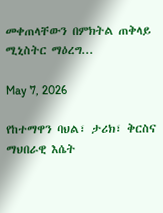መቀጠላቸውን በምክትል ጠቅላይ ሚኒስትር ማዕረግ...

May 7, 2026

የከተማዋን ባህል፣ ታሪክ፣ ቅርስና ማህበራዊ እሴት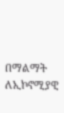በማልማት ለኢኮኖሚያዊ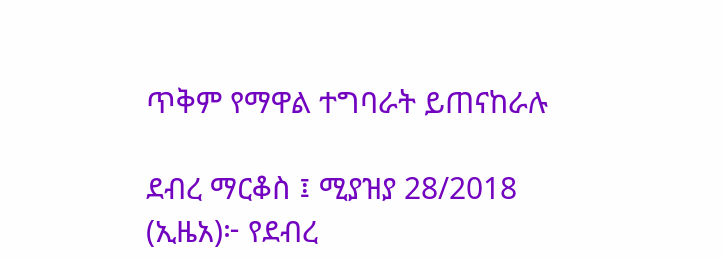ጥቅም የማዋል ተግባራት ይጠናከራሉ

ደብረ ማርቆስ ፤ ሚያዝያ 28/2018 (ኢዜአ)፦ የደብረ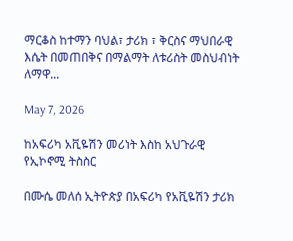ማርቆስ ከተማን ባህል፣ ታሪክ ፣ ቅርስና ማህበራዊ እሴት በመጠበቅና በማልማት ለቱሪስት መስህብነት ለማዋ...

May 7, 2026

ከአፍሪካ አቪዬሽን መሪነት እስከ አህጉራዊ የኢኮኖሚ ትስስር

በሙሴ መለሰ ኢትዮጵያ በአፍሪካ የአቪዬሽን ታሪክ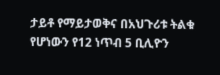ታይቶ የማይታወቅና በአህጉሪቱ ትልቁ የሆነውን የ12 ነጥብ 5 ቢሊዮን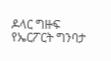ዶላር ግዙፍ የኤርፖርት ግንባታ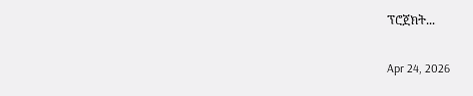ፕሮጀክት...

Apr 24, 2026